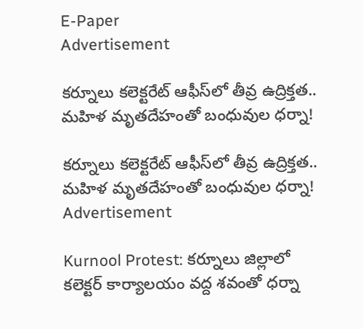E-Paper
Advertisement

కర్నూలు కలెక్టరేట్ ఆఫీస్‌లో తీవ్ర ఉద్రిక్తత.. మహిళ మృతదేహంతో బంధువుల ధర్నా!

కర్నూలు కలెక్టరేట్ ఆఫీస్‌లో తీవ్ర ఉద్రిక్తత.. మహిళ మృతదేహంతో బంధువుల ధర్నా!
Advertisement

Kurnool Protest: కర్నూలు జిల్లాలో కలెక్టర్ కార్యాలయం వద్ద శవంతో ధర్నా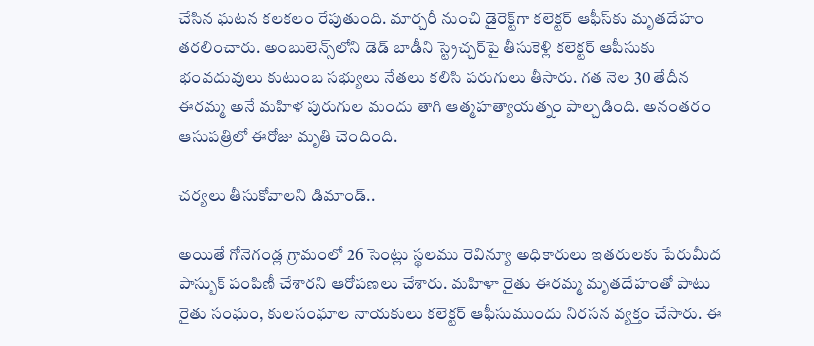చేసిన ఘటన కలకలం రేపుతుంది. మార్చరీ నుంచి డైరెక్ట్‌గా కలెక్టర్ ఆఫీస్‌కు మృతదేహం తరలించారు. అంబులెన్స్‌లోని డెడ్ బాడీని స్ట్రెచ్చర్‌పై తీసుకెళ్లి కలెక్టర్ ఆపీసుకు భంవదువులు కుటుంబ సభ్యులు నేతలు కలిసి పరుగులు తీసారు. గత నెల 30 తేదీన ఈరమ్మ అనే మహిళ పురుగుల మందు తాగి ఆత్మహత్యాయత్నం పాల్చడింది. అనంతరం ఆసుపత్రిలో ఈరోజు మృతి చెందింది.

చర్యలు తీసుకోవాలని డిమాండ్..

అయితే గోనెగండ్ల గ్రామంలో 26 సెంట్లు స్థలము రెవిన్యూ అధికారులు ఇతరులకు పేరుమీద పాస్బుక్ పంపిణీ చేశారని ఆరోపణలు చేశారు. మహిళా రైతు ఈరమ్మ మృతదేహంతో పాటు రైతు సంఘం, కులసంఘాల నాయకులు కలెక్టర్ ఆఫీసుముందు నిరసన వ్యక్తం చేసారు. ఈ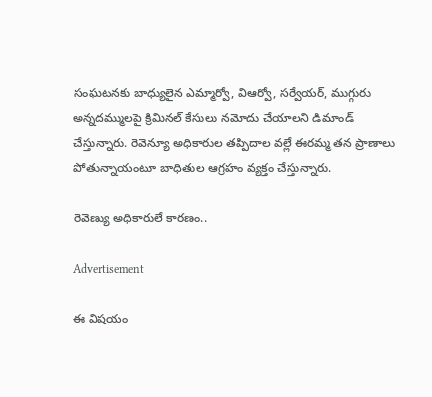సంఘటనకు బాధ్యులైన ఎమ్మార్వో, విఆర్వో, సర్వేయర్, ముగ్గురు అన్నదమ్ములపై క్రిమినల్ కేసులు నమోదు చేయాలని డిమాండ్ చేస్తున్నారు. రెవెన్యూ అధికారుల తప్పిదాల వల్లే ఈరమ్మ తన ప్రాణాలు పోతున్నాయంటూ బాధితుల ఆగ్రహం వ్యక్తం చేస్తున్నారు.

రెవెణ్యు అధికారులే కారణం..

Advertisement

ఈ విషయం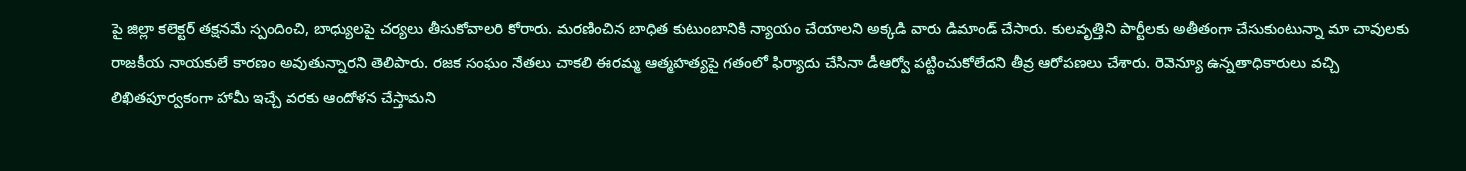పై జిల్లా కలెక్టర్ తక్షనమే స్పందించి, బాధ్యులపై చర్యలు తీసుకోవాలరి కోరారు. మరణించిన బాధిత కుటుంబానికి న్యాయం చేయాలని అక్కడి వారు డిమాండ్ చేసారు. కులవృత్తిని పార్టీలకు అతీతంగా చేసుకుంటున్నా మా చావులకు రాజకీయ నాయకులే కారణం అవుతున్నారని తెలిపారు. రజక సంఘం నేతలు చాకలి ఈరమ్మ ఆత్మహత్యపై గతంలో ఫిర్యాదు చేసినా డీఆర్వో పట్టించుకోలేదని తీవ్ర ఆరోపణలు చేశారు. రెవెన్యూ ఉన్నతాధికారులు వచ్చి లిఖితపూర్వకంగా హామీ ఇచ్చే వరకు ఆందోళన చేస్తామని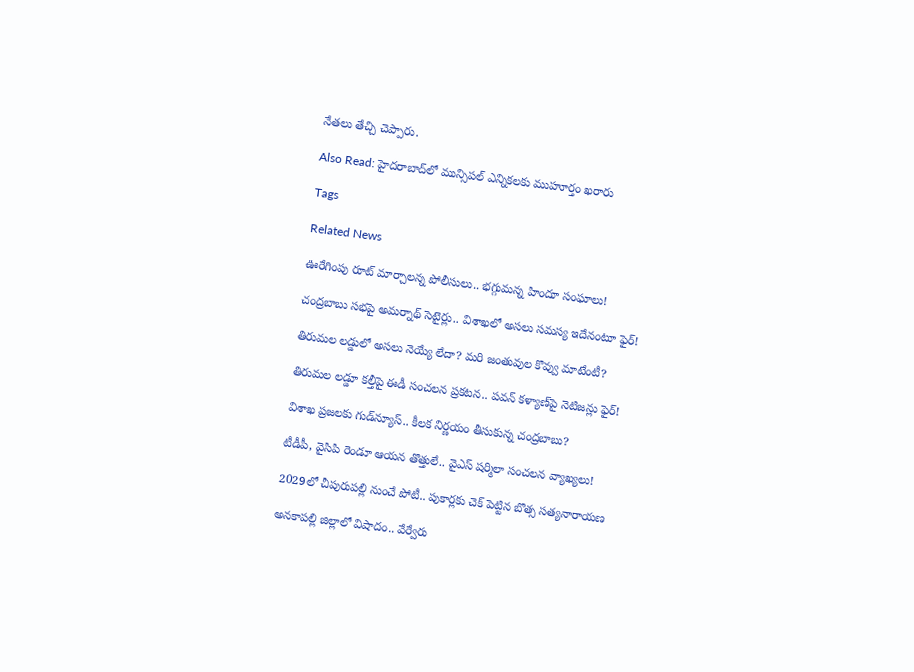నేతలు తేచ్చి చెప్పారు.

Also Read: హైదరాబాద్‌లో మున్సిపల్ ఎన్నికలకు ముహూర్తం ఖరారు

Tags

Related News

ఊరేగింపు రూట్ మార్చాలన్న పోలీసులు.. భగ్గుమన్న హిందూ సంఘాలు!

చంద్రబాబు సభపై అమర్నాథ్ సెటైర్లు.. విశాఖలో అసలు సమస్య ఇదేనంటూ ఫైర్!

తిరుమల లడ్డులో అసలు నెయ్యే లేదా? మరి జంతువుల కొవ్వు మాటేంటీ?

తిరుమల లడ్డూ కల్తీపై ఈడీ సంచలన ప్రకటన.. పవన్ కళ్యాణ్‌పై నెటిజన్లు ఫైర్!

విశాఖ ప్రజలకు గుడ్‌న్యూస్.. కీలక నిర్ణయం తీసుకున్న చంద్రబాబు?

టీడీపీ, వైసిపి రెండూ ఆయన తొత్తులే.. వైఎస్ షర్మిలా సంచలన వ్యాఖ్యలు!

2029లో చీపురుపల్లి నుంచే పోటీ.. పుకార్లకు చెక్ పెట్టిన బొత్స సత్యనారాయణ

అనకాపల్లి జిల్లాలో విషాదం.. వేర్వేరు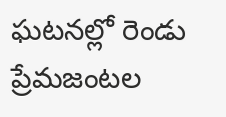ఘటనల్లో రెండు ప్రేమజంటల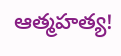ఆత్మహత్య!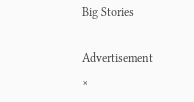Big Stories

Advertisement
×